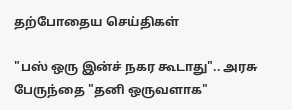தற்போதைய செய்திகள்

"பஸ் ஒரு இன்ச் நகர கூடாது".. அரசு பேருந்தை "தனி ஒருவளாக"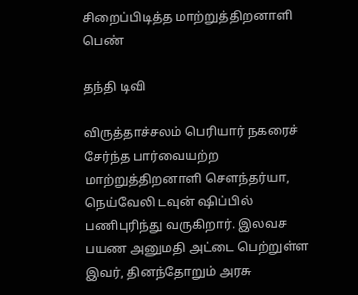சிறைப்பிடித்த மாற்றுத்திறனாளி பெண்

தந்தி டிவி

விருத்தாச்சலம் பெரியார் நகரைச் சேர்ந்த பார்வையற்ற மாற்றுத்திறனாளி சௌந்தர்யா, நெய்வேலி டவுன் ஷிப்பில் பணிபுரிந்து வருகிறார். இலவச பயண அனுமதி அட்டை பெற்றுள்ள இவர், தினந்தோறும் அரசு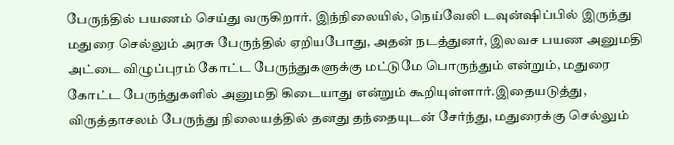பேருந்தில் பயணம் செய்து வருகிறார். இந்நிலையில், நெய்வேலி டவுன்ஷிப்பில் இருந்து மதுரை செல்லும் அரசு பேருந்தில் ஏறியபோது, அதன் நடத்துனர், இலவச பயண அனுமதி அட்டை விழுப்புரம் கோட்ட பேருந்துகளுக்கு மட்டுமே பொருந்தும் என்றும், மதுரை கோட்ட பேருந்துகளில் அனுமதி கிடையாது என்றும் கூறியுள்ளார்.இதையடுத்து, விருத்தாசலம் பேருந்து நிலையத்தில் தனது தந்தையுடன் சேர்ந்து, மதுரைக்கு செல்லும்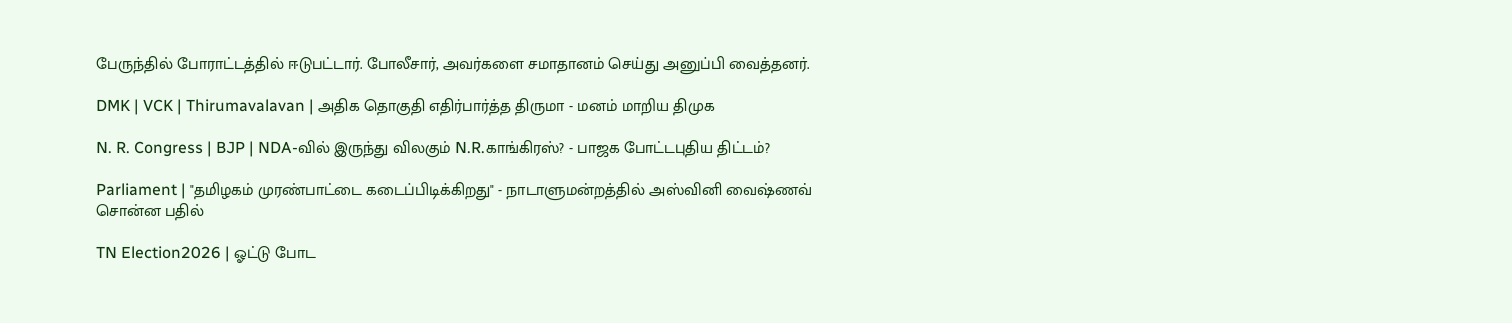பேருந்தில் போராட்டத்தில் ஈடுபட்டார். போலீசார், அவர்களை சமாதானம் செய்து அனுப்பி வைத்தனர்.

DMK | VCK | Thirumavalavan | அதிக தொகுதி எதிர்பார்த்த திருமா - மனம் மாறிய திமுக

N. R. Congress | BJP | NDA-வில் இருந்து விலகும் N.R.காங்கிரஸ்? - பாஜக போட்டபுதிய திட்டம்?

Parliament | "தமிழகம் முரண்பாட்டை கடைப்பிடிக்கிறது" - நாடாளுமன்றத்தில் அஸ்வினி வைஷ்ணவ் சொன்ன பதில்

TN Election2026 | ஓட்டு போட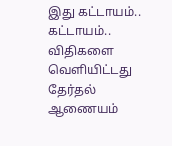இது கட்டாயம்.. கட்டாயம்.. விதிகளை வெளியிட்டது தேர்தல் ஆணையம்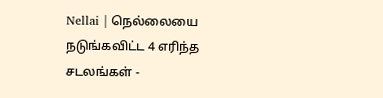Nellai | நெல்லையை நடுங்கவிட்ட 4 எரிந்த சடலங்கள் -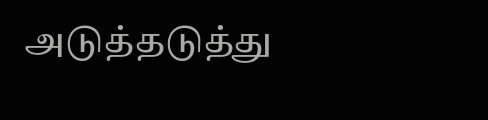அடுத்தடுத்து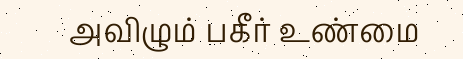அவிழும் பகீர் உண்மை